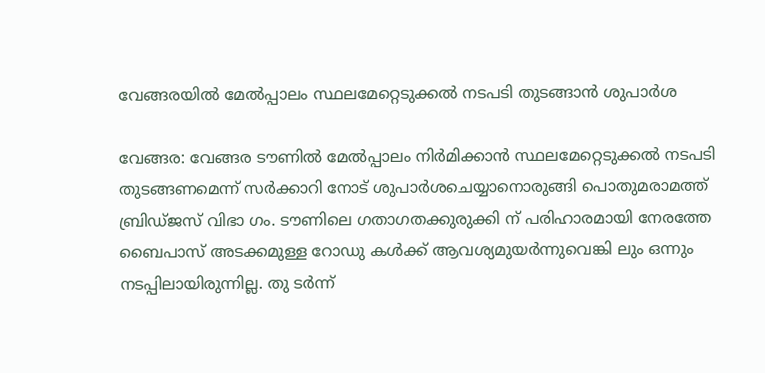വേങ്ങരയില്‍ മേല്‍പ്പാലം സ്ഥലമേറ്റെടുക്കല്‍ നടപടി തുടങ്ങാന്‍ ശുപാര്‍ശ

വേങ്ങര: വേങ്ങര ടൗണില്‍ മേല്‍പ്പാലം നിര്‍മിക്കാന്‍ സ്ഥലമേറ്റെടുക്കല്‍ നടപടി തുടങ്ങണമെന്ന് സര്‍ക്കാറി നോട് ശുപാര്‍ശചെയ്യാനൊരുങ്ങി പൊതുമരാമത്ത് ബ്രിഡ്ജസ് വിഭാ ഗം. ടൗണിലെ ഗതാഗതക്കുരുക്കി ന് പരിഹാരമായി നേരത്തേ ബൈപാസ് അടക്കമുള്ള റോഡു കള്‍ക്ക് ആവശ്യമുയര്‍ന്നുവെങ്കി ലും ഒന്നും നടപ്പിലായിരുന്നില്ല. തു ടര്‍ന്ന്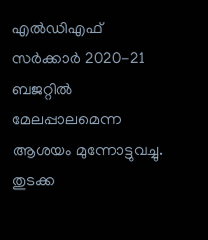എല്‍ഡിഎഫ് സര്‍ക്കാര്‍ 2020-21 ബജറ്റില്‍ മേലപ്പാലമെന്ന ആശയം മുന്നോട്ടുവച്ചു. തുടക്ക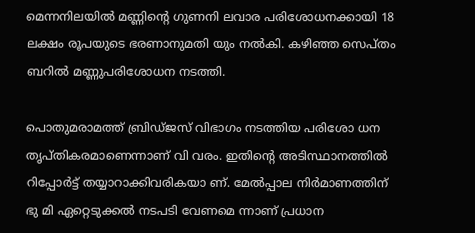മെന്നനിലയില്‍ മണ്ണിന്റെ ഗുണനി ലവാര പരിശോധനക്കായി 18 ലക്ഷം രൂപയുടെ ഭരണാനുമതി യും നല്‍കി. കഴിഞ്ഞ സെപ്തം ബറില്‍ മണ്ണുപരിശോധന നടത്തി.

പൊതുമരാമത്ത് ബ്രിഡ്ജസ് വിഭാഗം നടത്തിയ പരിശോ ധന തൃപ്തികരമാണെന്നാണ് വി വരം. ഇതിന്റെ അടിസ്ഥാനത്തില്‍ റിപ്പോര്‍ട്ട് തയ്യാറാക്കിവരികയാ ണ്. മേല്‍പ്പാല നിര്‍മാണത്തിന് ഭു മി ഏറ്റെടുക്കല്‍ നടപടി വേണമെ ന്നാണ് പ്രധാന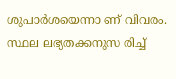ശുപാര്‍ശയെന്നാ ണ് വിവരം. സ്ഥല ലഭ്യതക്കനുസ രിച്ച്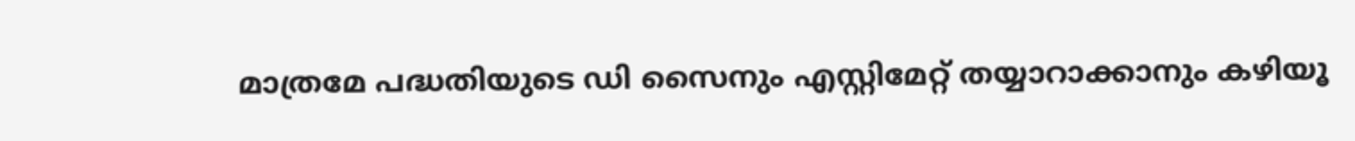മാത്രമേ പദ്ധതിയുടെ ഡി സൈനും എസ്റ്റിമേറ്റ് തയ്യാറാക്കാനും കഴിയൂ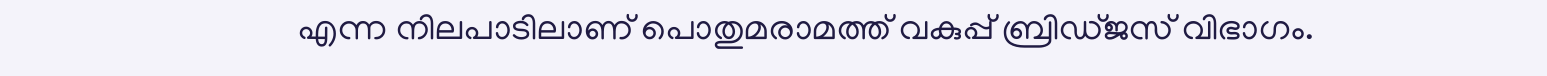എന്ന നിലപാടിലാണ് പൊതുമരാമത്ത് വകുപ്പ് ബ്രിഡ്ജസ് വിഭാഗം.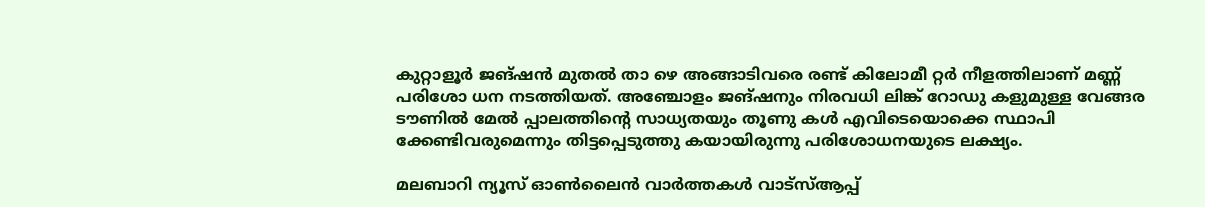കുറ്റാളൂര്‍ ജങ്ഷന്‍ മുതല്‍ താ ഴെ അങ്ങാടിവരെ രണ്ട് കിലോമീ റ്റര്‍ നീളത്തിലാണ് മണ്ണ് പരിശോ ധന നടത്തിയത്. അഞ്ചോളം ജങ്ഷനും നിരവധി ലിങ്ക് റോഡു കളുമുള്ള വേങ്ങര ടൗണില്‍ മേല്‍ പ്പാലത്തിന്റെ സാധ്യതയും തൂണു കള്‍ എവിടെയൊക്കെ സ്ഥാപി ക്കേണ്ടിവരുമെന്നും തിട്ടപ്പെടുത്തു കയായിരുന്നു പരിശോധനയുടെ ലക്ഷ്യം.

മലബാറി ന്യൂസ് ഓണ്‍ലൈന്‍ വാര്‍ത്തകള്‍ വാട്‌സ്ആപ്പ്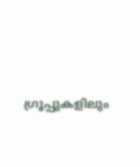ഗ്രൂപ്പുകളിലും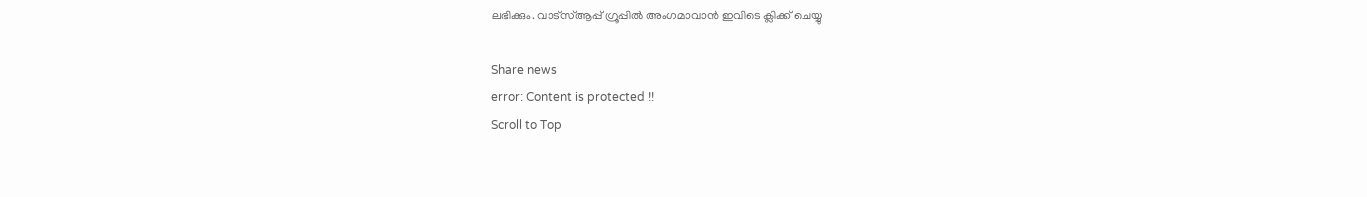ലഭിക്കും. വാട്‌സ്ആപ്പ് ഗ്രൂപ്പില്‍ അംഗമാവാന്‍ ഇവിടെ ക്ലിക്ക് ചെയ്യു

Share news
error: Content is protected !!
Scroll to Top